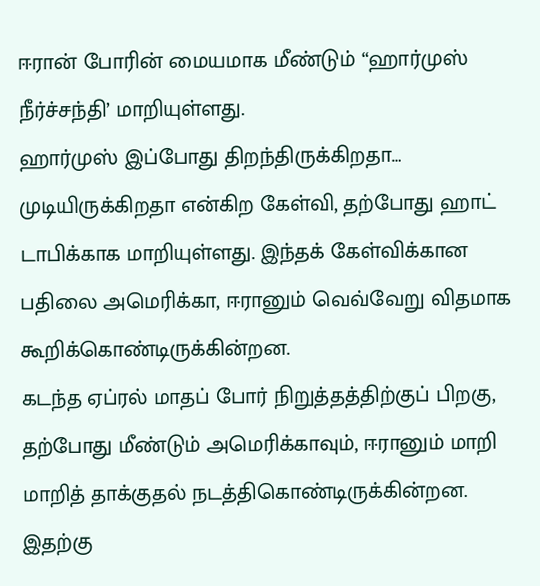ஈரான் போரின் மையமாக மீண்டும் “ஹார்முஸ் நீர்ச்சந்தி’ மாறியுள்ளது.
ஹார்முஸ் இப்போது திறந்திருக்கிறதா… முடியிருக்கிறதா என்கிற கேள்வி, தற்போது ஹாட் டாபிக்காக மாறியுள்ளது. இந்தக் கேள்விக்கான பதிலை அமெரிக்கா, ஈரானும் வெவ்வேறு விதமாக கூறிக்கொண்டிருக்கின்றன.
கடந்த ஏப்ரல் மாதப் போர் நிறுத்தத்திற்குப் பிறகு, தற்போது மீண்டும் அமெரிக்காவும், ஈரானும் மாறி மாறித் தாக்குதல் நடத்திகொண்டிருக்கின்றன.
இதற்கு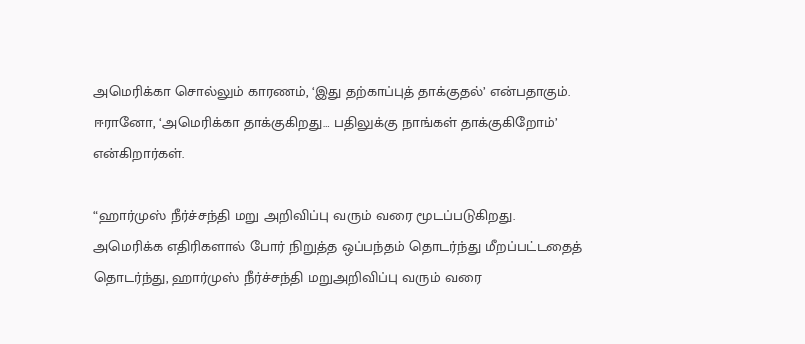அமெரிக்கா சொல்லும் காரணம், ‘இது தற்காப்புத் தாக்குதல்’ என்பதாகும். ஈரானோ, ‘அமெரிக்கா தாக்குகிறது… பதிலுக்கு நாங்கள் தாக்குகிறோம்’ என்கிறார்கள்.

“ஹார்முஸ் நீர்ச்சந்தி மறு அறிவிப்பு வரும் வரை மூடப்படுகிறது.
அமெரிக்க எதிரிகளால் போர் நிறுத்த ஒப்பந்தம் தொடர்ந்து மீறப்பட்டதைத் தொடர்ந்து, ஹார்முஸ் நீர்ச்சந்தி மறுஅறிவிப்பு வரும் வரை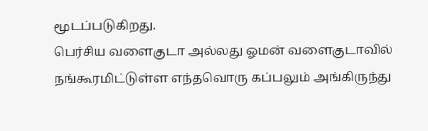மூடப்படுகிறது.
பெர்சிய வளைகுடா அல்லது ஓமன் வளைகுடாவில் நங்கூரமிட்டுள்ள எந்தவொரு கப்பலும் அங்கிருந்து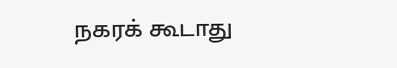நகரக் கூடாது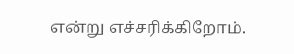என்று எச்சரிக்கிறோம்.